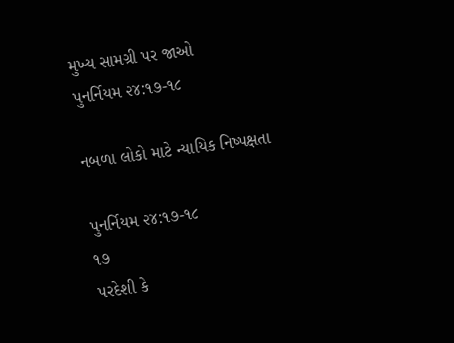મુખ્ય સામગ્રી પર જાઓ
પુનર્નિયમ ૨૪:૧૭-૧૮

નબળા લોકો માટે ન્યાયિક નિષ્પક્ષતા

પુનર્નિયમ ૨૪:૧૭-૧૮
૧૭
પરદેશી કે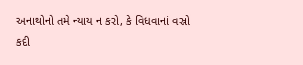અનાથોનો તમે ન્યાય ન કરો, કે વિધવાનાં વસ્રો કદી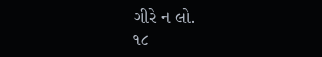ગીરે ન લો.
૧૮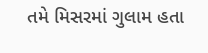તમે મિસરમાં ગુલામ હતા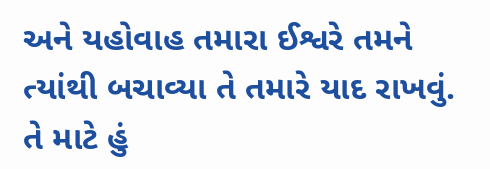અને યહોવાહ તમારા ઈશ્વરે તમને ત્યાંથી બચાવ્યા તે તમારે યાદ રાખવું. તે માટે હું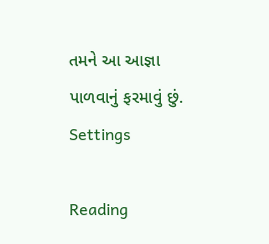તમને આ આજ્ઞા પાળવાનું ફરમાવું છું.
Settings

Reading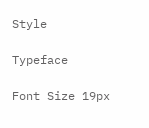Style

Typeface

Font Size 19px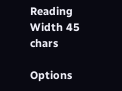Reading Width 45 chars

Options